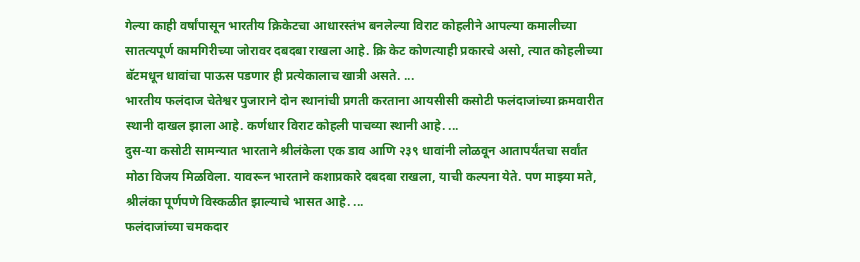गेल्या काही वर्षांपासून भारतीय क्रिकेटचा आधारस्तंभ बनलेल्या विराट कोहलीने आपल्या कमालीच्या सातत्यपूर्ण कामगिरीच्या जोरावर दबदबा राखला आहे. क्रि केट कोणत्याही प्रकारचे असो, त्यात कोहलीच्या बॅटमधून धावांचा पाऊस पडणार ही प्रत्येकालाच खात्री असते. ...
भारतीय फलंदाज चेतेश्वर पुजाराने दोन स्थानांची प्रगती करताना आयसीसी कसोटी फलंदाजांच्या क्रमवारीत स्थानी दाखल झाला आहे. कर्णधार विराट कोहली पाचव्या स्थानी आहे. ...
दुस-या कसोटी सामन्यात भारताने श्रीलंकेला एक डाव आणि २३९ धावांनी लोळवून आतापर्यंतचा सर्वांत मोठा विजय मिळविला. यावरून भारताने कशाप्रकारे दबदबा राखला, याची कल्पना येते. पण माझ्या मते, श्रीलंका पूर्णपणे विस्कळीत झाल्याचे भासत आहे. ...
फलंदाजांच्या चमकदार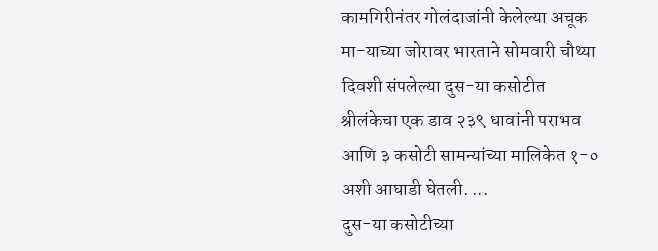कामगिरीनंतर गोलंदाजांनी केलेल्या अचूक मा-याच्या जोरावर भारताने सोमवारी चौथ्या दिवशी संपलेल्या दुस-या कसोटीत श्रीलंकेचा एक डाव २३९ धावांनी पराभव आणि ३ कसोटी सामन्यांच्या मालिकेत १-० अशी आघाडी घेतली. ...
दुस-या कसोटीच्या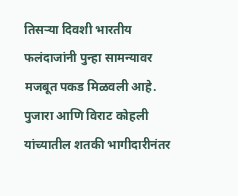तिसऱ्या दिवशी भारतीय फलंदाजांनी पुन्हा सामन्यावर मजबूत पकड मिळवली आहे. पुजारा आणि विराट कोहली यांच्यातील शतकी भागीदारीनंतर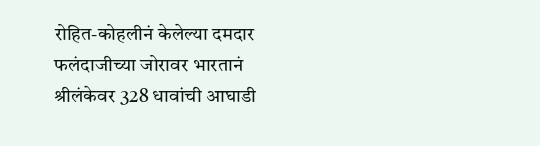रोहित-कोहलीनं केलेल्या दमदार फलंदाजीच्या जोरावर भारतानं श्रीलंकेवर 328 धावांची आघाडी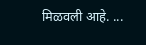मिळवली आहे. ...